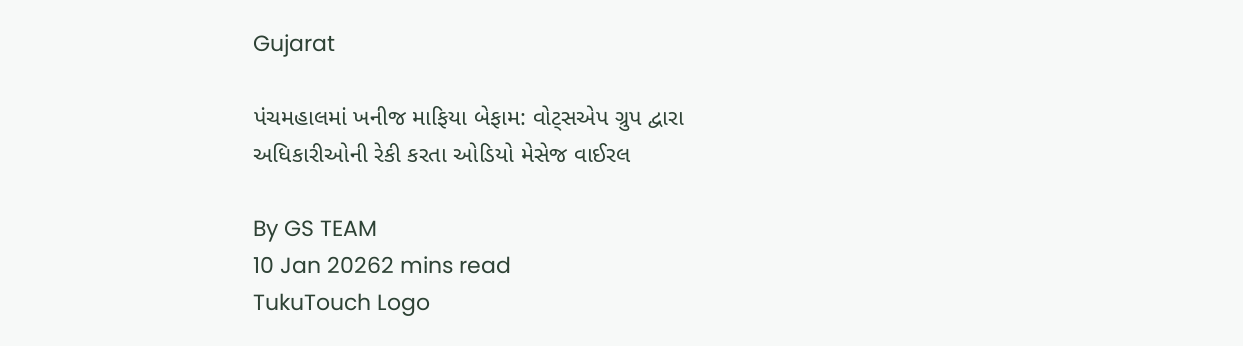Gujarat

પંચમહાલમાં ખનીજ માફિયા બેફામ: વોટ્સએપ ગ્રુપ દ્વારા અધિકારીઓની રેકી કરતા ઓડિયો મેસેજ વાઈરલ

By GS TEAM
10 Jan 20262 mins read
TukuTouch Logo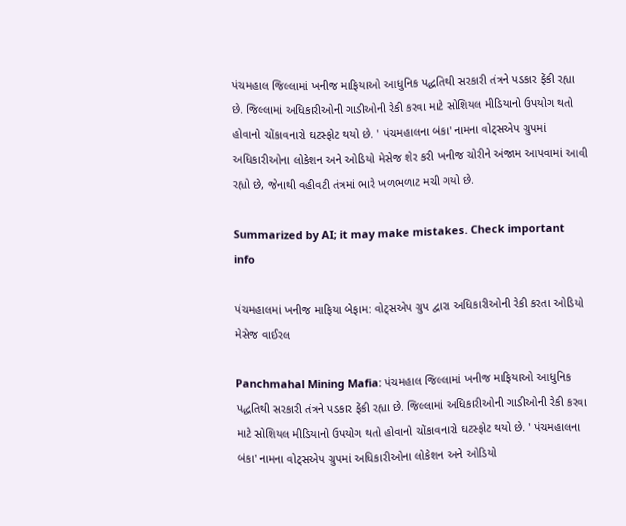પંચમહાલ જિલ્લામાં ખનીજ માફિયાઓ આધુનિક પદ્ધતિથી સરકારી તંત્રને પડકાર ફેંકી રહ્યા છે. જિલ્લામાં અધિકારીઓની ગાડીઓની રેકી કરવા માટે સોશિયલ મીડિયાનો ઉપયોગ થતો હોવાનો ચોંકાવનારો ઘટસ્ફોટ થયો છે. ' પંચમહાલના બંકા' નામના વોટ્સએપ ગ્રુપમાં અધિકારીઓના લોકેશન અને ઓડિયો મેસેજ શેર કરી ખનીજ ચોરીને અંજામ આપવામાં આવી રહ્યો છે, જેનાથી વહીવટી તંત્રમાં ભારે ખળભળાટ મચી ગયો છે.

Summarized by AI; it may make mistakes. Check important info

પંચમહાલમાં ખનીજ માફિયા બેફામ: વોટ્સએપ ગ્રુપ દ્વારા અધિકારીઓની રેકી કરતા ઓડિયો મેસેજ વાઈરલ

Panchmahal Mining Mafia: પંચમહાલ જિલ્લામાં ખનીજ માફિયાઓ આધુનિક પદ્ધતિથી સરકારી તંત્રને પડકાર ફેંકી રહ્યા છે. જિલ્લામાં અધિકારીઓની ગાડીઓની રેકી કરવા માટે સોશિયલ મીડિયાનો ઉપયોગ થતો હોવાનો ચોંકાવનારો ઘટસ્ફોટ થયો છે. ' પંચમહાલના બંકા' નામના વોટ્સએપ ગ્રુપમાં અધિકારીઓના લોકેશન અને ઓડિયો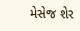મેસેજ શેર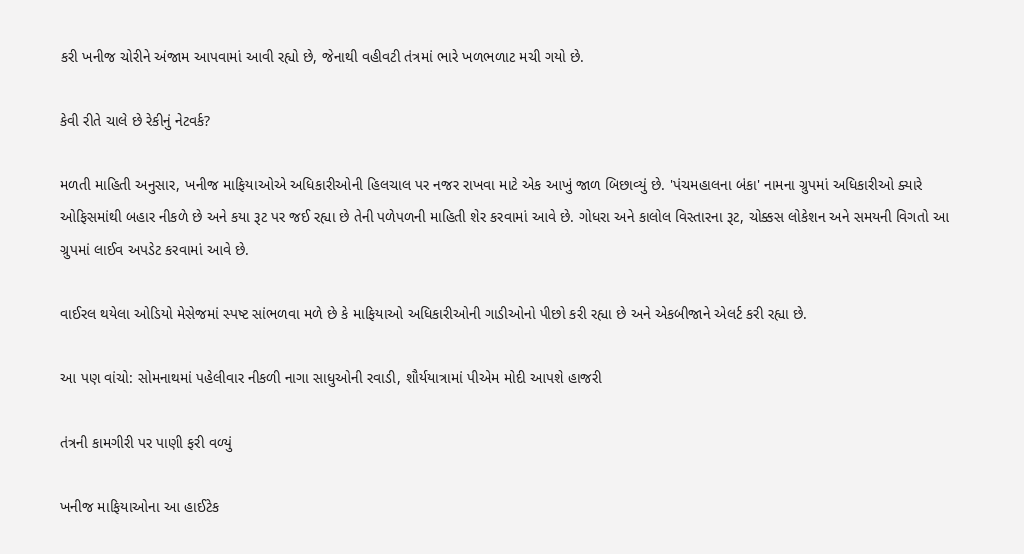કરી ખનીજ ચોરીને અંજામ આપવામાં આવી રહ્યો છે, જેનાથી વહીવટી તંત્રમાં ભારે ખળભળાટ મચી ગયો છે.

કેવી રીતે ચાલે છે રેકીનું નેટવર્ક?

મળતી માહિતી અનુસાર, ખનીજ માફિયાઓએ અધિકારીઓની હિલચાલ પર નજર રાખવા માટે એક આખું જાળ બિછાવ્યું છે. 'પંચમહાલના બંકા' નામના ગ્રુપમાં અધિકારીઓ ક્યારે ઓફિસમાંથી બહાર નીકળે છે અને કયા રૂટ પર જઈ રહ્યા છે તેની પળેપળની માહિતી શેર કરવામાં આવે છે. ગોધરા અને કાલોલ વિસ્તારના રૂટ, ચોક્કસ લોકેશન અને સમયની વિગતો આ ગ્રુપમાં લાઈવ અપડેટ કરવામાં આવે છે.

વાઈરલ થયેલા ઓડિયો મેસેજમાં સ્પષ્ટ સાંભળવા મળે છે કે માફિયાઓ અધિકારીઓની ગાડીઓનો પીછો કરી રહ્યા છે અને એકબીજાને એલર્ટ કરી રહ્યા છે.

આ પણ વાંચો: સોમનાથમાં પહેલીવાર નીકળી નાગા સાધુઓની રવાડી, શૌર્યયાત્રામાં પીએમ મોદી આપશે હાજરી

તંત્રની કામગીરી પર પાણી ફરી વળ્યું

ખનીજ માફિયાઓના આ હાઈટેક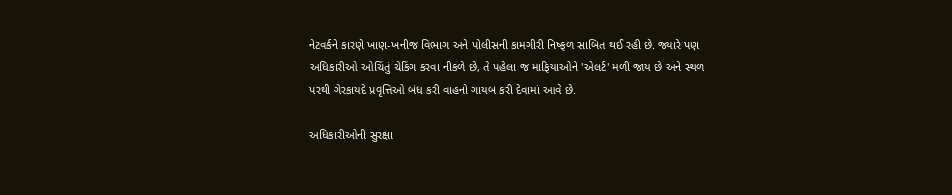નેટવર્કને કારણે ખાણ-ખનીજ વિભાગ અને પોલીસની કામગીરી નિષ્ફળ સાબિત થઈ રહી છે. જ્યારે પણ અધિકારીઓ ઓચિંતું ચેકિંગ કરવા નીકળે છે, તે પહેલા જ માફિયાઓને 'એલર્ટ' મળી જાય છે અને સ્થળ પરથી ગેરકાયદે પ્રવૃત્તિઓ બંધ કરી વાહનો ગાયબ કરી દેવામાં આવે છે.

અધિકારીઓની સુરક્ષા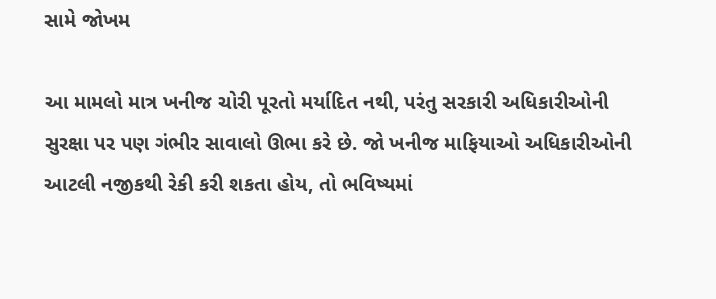સામે જોખમ

આ મામલો માત્ર ખનીજ ચોરી પૂરતો મર્યાદિત નથી, પરંતુ સરકારી અધિકારીઓની સુરક્ષા પર પણ ગંભીર સાવાલો ઊભા કરે છે. જો ખનીજ માફિયાઓ અધિકારીઓની આટલી નજીકથી રેકી કરી શકતા હોય, તો ભવિષ્યમાં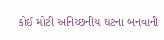કોઈ મોટી અનિચ્છનીય ઘટના બનવાની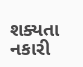શક્યતા નકારી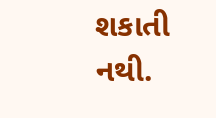શકાતી નથી.